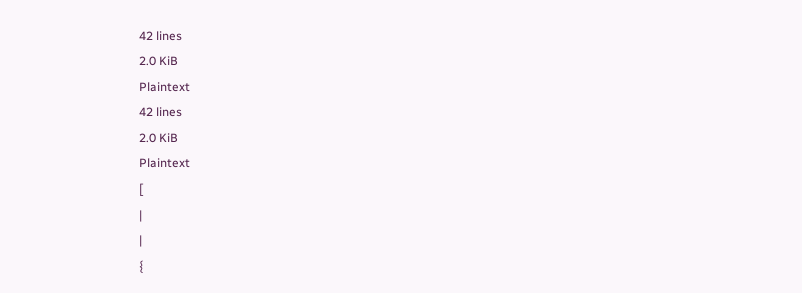42 lines
2.0 KiB
Plaintext
42 lines
2.0 KiB
Plaintext
[
|
|
{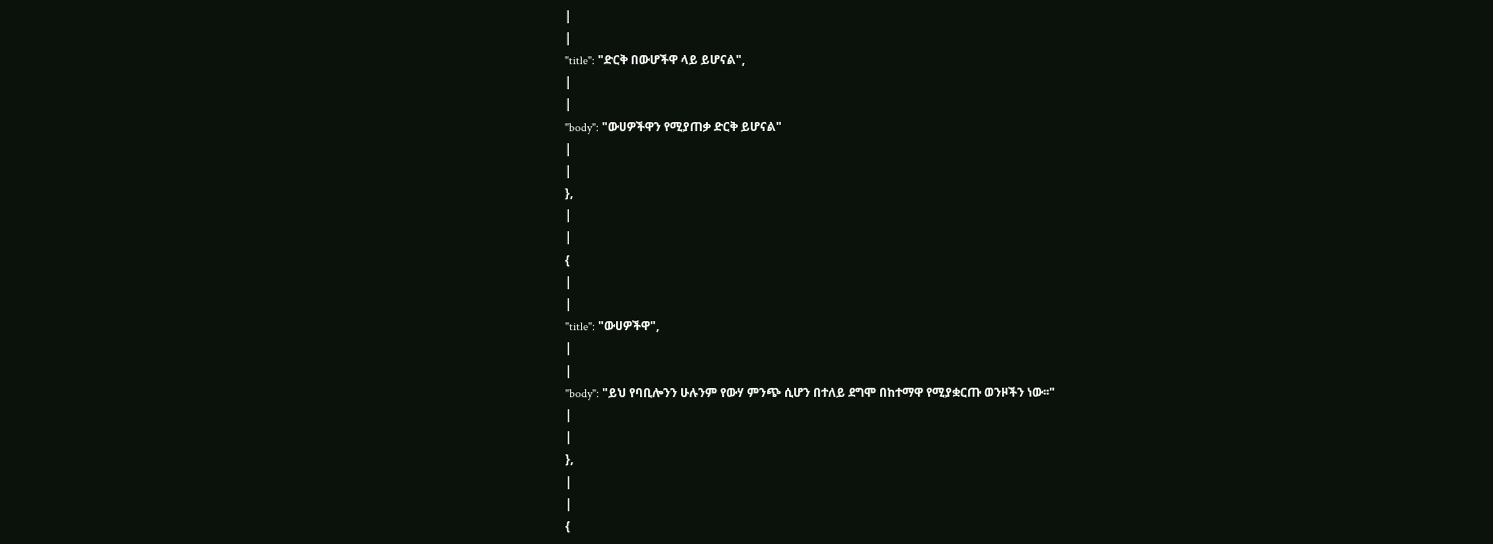|
|
"title": "ድርቅ በውሆችዋ ላይ ይሆናል",
|
|
"body": "ውሀዎችዋን የሚያጠቃ ድርቅ ይሆናል"
|
|
},
|
|
{
|
|
"title": "ውሀዎችዋ",
|
|
"body": "ይህ የባቢሎንን ሁሉንም የውሃ ምንጭ ሲሆን በተለይ ደግሞ በከተማዋ የሚያቋርጡ ወንዞችን ነው፡፡"
|
|
},
|
|
{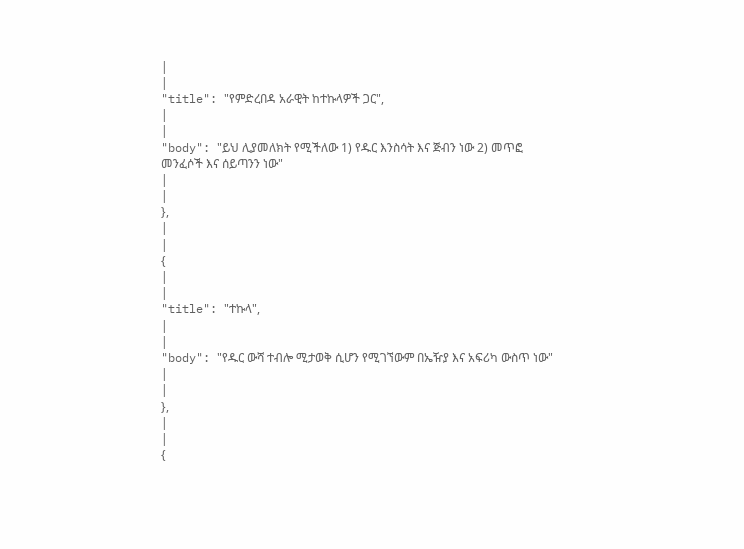|
|
"title": "የምድረበዳ አራዊት ከተኩላዎች ጋር",
|
|
"body": "ይህ ሊያመለክት የሚችለው 1) የዱር እንስሳት እና ጅብን ነው 2) መጥፎ መንፈሶች እና ሰይጣንን ነው"
|
|
},
|
|
{
|
|
"title": "ተኩላ",
|
|
"body": "የዱር ውሻ ተብሎ ሚታወቅ ሲሆን የሚገኘውም በኤዥያ እና አፍሪካ ውስጥ ነው"
|
|
},
|
|
{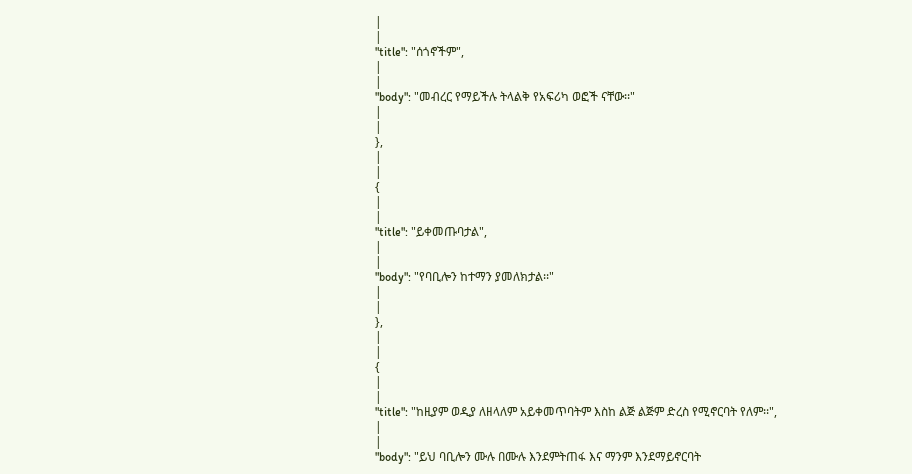|
|
"title": "ሰጎኖችም",
|
|
"body": "መብረር የማይችሉ ትላልቅ የአፍሪካ ወፎች ናቸው፡፡"
|
|
},
|
|
{
|
|
"title": "ይቀመጡባታል",
|
|
"body": "የባቢሎን ከተማን ያመለክታል፡፡"
|
|
},
|
|
{
|
|
"title": "ከዚያም ወዲያ ለዘላለም አይቀመጥባትም እስከ ልጅ ልጅም ድረስ የሚኖርባት የለም፡፡",
|
|
"body": "ይህ ባቢሎን ሙሉ በሙሉ እንደምትጠፋ እና ማንም እንደማይኖርባት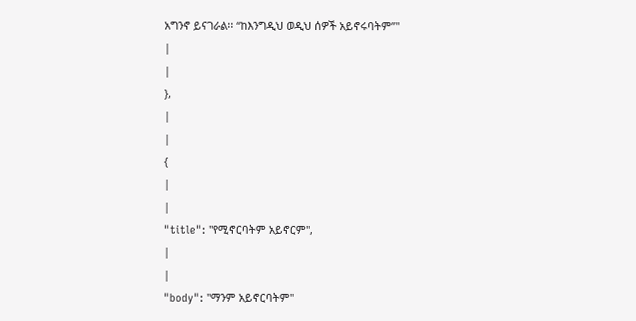አግንኖ ይናገራል፡፡ “ከእንግዲህ ወዲህ ሰዎች አይኖሩባትም”"
|
|
},
|
|
{
|
|
"title": "የሚኖርባትም አይኖርም",
|
|
"body": "ማንም አይኖርባትም"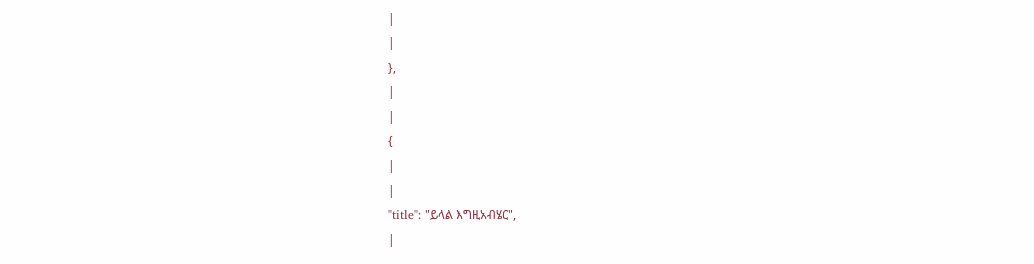|
|
},
|
|
{
|
|
"title": "ይላል እግዚአብሄር",
|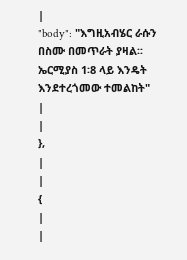|
"body": "እግዚአብሄር ራሱን በስሙ በመጥራት ያዛል፡፡ ኤርሚያስ 1፡8 ላይ እንዴት እንደተረጎመው ተመልከት"
|
|
},
|
|
{
|
|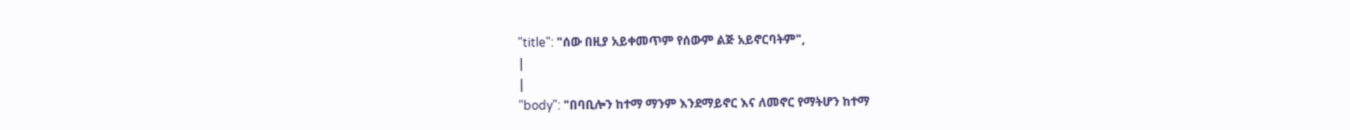"title": "ሰው በዚያ አይቀመጥም የሰውም ልጅ አይኖርባትም",
|
|
"body": "በባቢሎን ከተማ ማንም እንደማይኖር እና ለመኖር የማትሆን ከተማ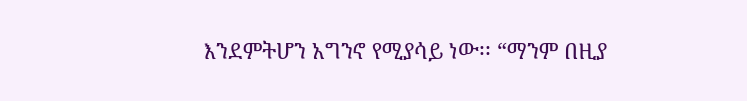እንደምትሆን አግንኖ የሚያሳይ ነው፡፡ “ማንም በዚያ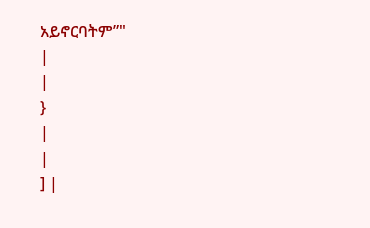አይኖርባትም”"
|
|
}
|
|
] |